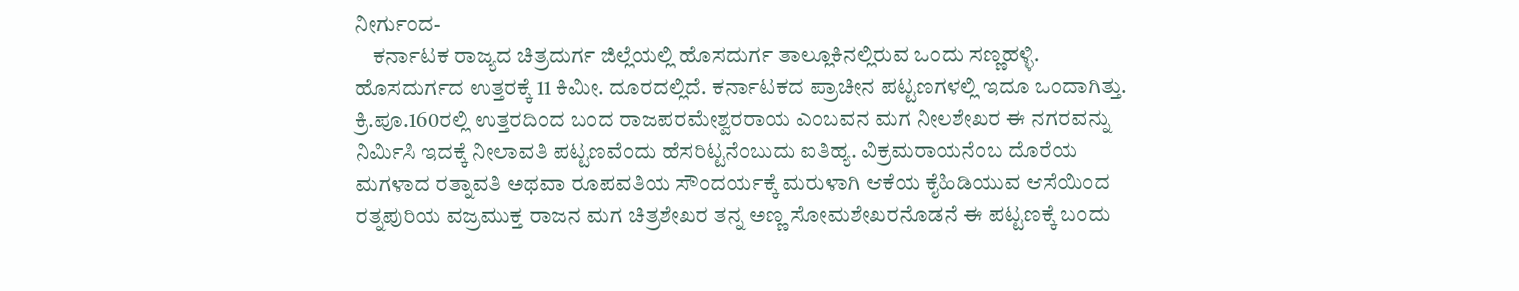ನೀರ್ಗುಂದ-
    ಕರ್ನಾಟಕ ರಾಜ್ಯದ ಚಿತ್ರದುರ್ಗ ಜಿಲ್ಲೆಯಲ್ಲಿ ಹೊಸದುರ್ಗ ತಾಲ್ಲೂಕಿನಲ್ಲಿರುವ ಒಂದು ಸಣ್ಣಹಳ್ಳಿ. ಹೊಸದುರ್ಗದ ಉತ್ತರಕ್ಕೆ 11 ಕಿಮೀ. ದೂರದಲ್ಲಿದೆ. ಕರ್ನಾಟಕದ ಪ್ರಾಚೀನ ಪಟ್ಟಣಗಳಲ್ಲಿ ಇದೂ ಒಂದಾಗಿತ್ತು. ಕ್ರಿ.ಪೂ.160ರಲ್ಲಿ ಉತ್ತರದಿಂದ ಬಂದ ರಾಜಪರಮೇಶ್ವರರಾಯ ಎಂಬವನ ಮಗ ನೀಲಶೇಖರ ಈ ನಗರವನ್ನು ನಿರ್ಮಿಸಿ ಇದಕ್ಕೆ ನೀಲಾವತಿ ಪಟ್ಟಣವೆಂದು ಹೆಸರಿಟ್ಟನೆಂಬುದು ಐತಿಹ್ಯ. ವಿಕ್ರಮರಾಯನೆಂಬ ದೊರೆಯ ಮಗಳಾದ ರತ್ನಾವತಿ ಅಥವಾ ರೂಪವತಿಯ ಸೌಂದರ್ಯಕ್ಕೆ ಮರುಳಾಗಿ ಆಕೆಯ ಕೈಹಿಡಿಯುವ ಆಸೆಯಿಂದ ರತ್ನಪುರಿಯ ವಜ್ರಮುಕ್ತ ರಾಜನ ಮಗ ಚಿತ್ರಶೇಖರ ತನ್ನ ಅಣ್ಣ ಸೋಮಶೇಖರನೊಡನೆ ಈ ಪಟ್ಟಣಕ್ಕೆ ಬಂದು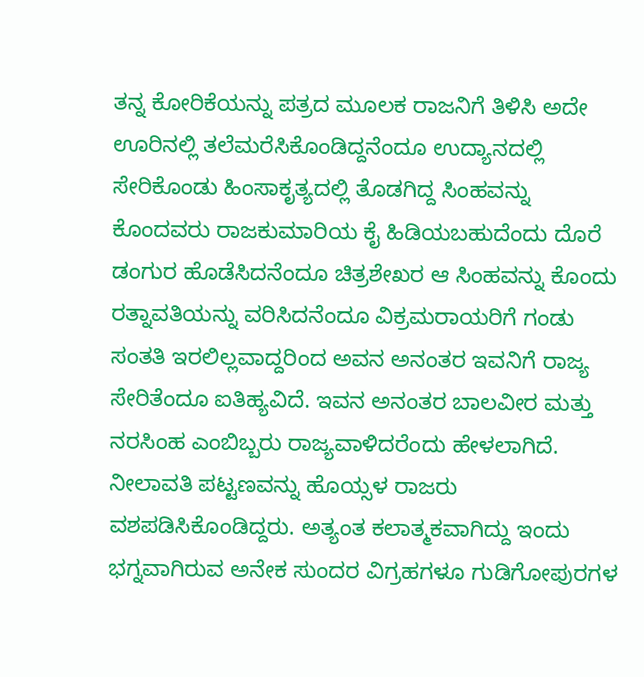ತನ್ನ ಕೋರಿಕೆಯನ್ನು ಪತ್ರದ ಮೂಲಕ ರಾಜನಿಗೆ ತಿಳಿಸಿ ಅದೇ ಊರಿನಲ್ಲಿ ತಲೆಮರೆಸಿಕೊಂಡಿದ್ದನೆಂದೂ ಉದ್ಯಾನದಲ್ಲಿ ಸೇರಿಕೊಂಡು ಹಿಂಸಾಕೃತ್ಯದಲ್ಲಿ ತೊಡಗಿದ್ದ ಸಿಂಹವನ್ನು ಕೊಂದವರು ರಾಜಕುಮಾರಿಯ ಕೈ ಹಿಡಿಯಬಹುದೆಂದು ದೊರೆ ಡಂಗುರ ಹೊಡೆಸಿದನೆಂದೂ ಚಿತ್ರಶೇಖರ ಆ ಸಿಂಹವನ್ನು ಕೊಂದು ರತ್ನಾವತಿಯನ್ನು ವರಿಸಿದನೆಂದೂ ವಿಕ್ರಮರಾಯರಿಗೆ ಗಂಡು ಸಂತತಿ ಇರಲಿಲ್ಲವಾದ್ದರಿಂದ ಅವನ ಅನಂತರ ಇವನಿಗೆ ರಾಜ್ಯ ಸೇರಿತೆಂದೂ ಐತಿಹ್ಯವಿದೆ. ಇವನ ಅನಂತರ ಬಾಲವೀರ ಮತ್ತು ನರಸಿಂಹ ಎಂಬಿಬ್ಬರು ರಾಜ್ಯವಾಳಿದರೆಂದು ಹೇಳಲಾಗಿದೆ. ನೀಲಾವತಿ ಪಟ್ಟಣವನ್ನು ಹೊಯ್ಸಳ ರಾಜರು ವಶಪಡಿಸಿಕೊಂಡಿದ್ದರು. ಅತ್ಯಂತ ಕಲಾತ್ಮಕವಾಗಿದ್ದು ಇಂದು ಭಗ್ನವಾಗಿರುವ ಅನೇಕ ಸುಂದರ ವಿಗ್ರಹಗಳೂ ಗುಡಿಗೋಪುರಗಳ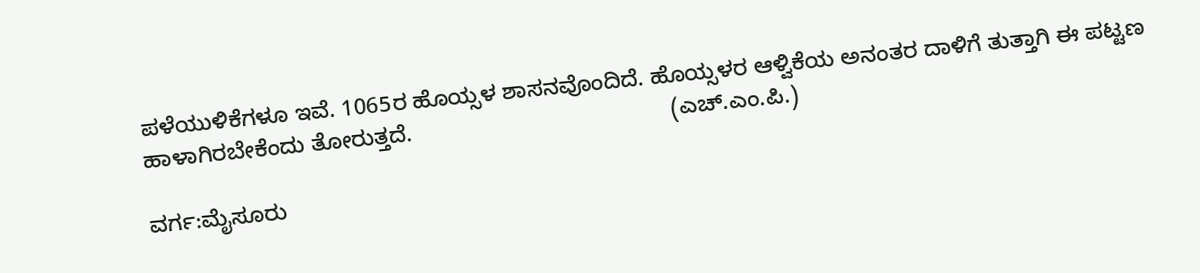ಪಳೆಯುಳಿಕೆಗಳೂ ಇವೆ. 1065ರ ಹೊಯ್ಸಳ ಶಾಸನವೊಂದಿದೆ. ಹೊಯ್ಸಳರ ಆಳ್ವಿಕೆಯ ಅನಂತರ ದಾಳಿಗೆ ತುತ್ತಾಗಿ ಈ ಪಟ್ಟಣ ಹಾಳಾಗಿರಬೇಕೆಂದು ತೋರುತ್ತದೆ.                                         (ಎಚ್.ಎಂ.ಪಿ.)

ವರ್ಗ:ಮೈಸೂರು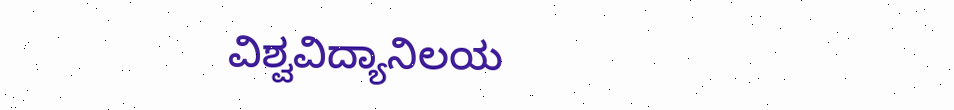ವಿಶ್ವವಿದ್ಯಾನಿಲಯ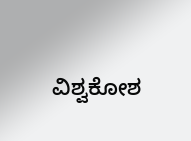ವಿಶ್ವಕೋಶ